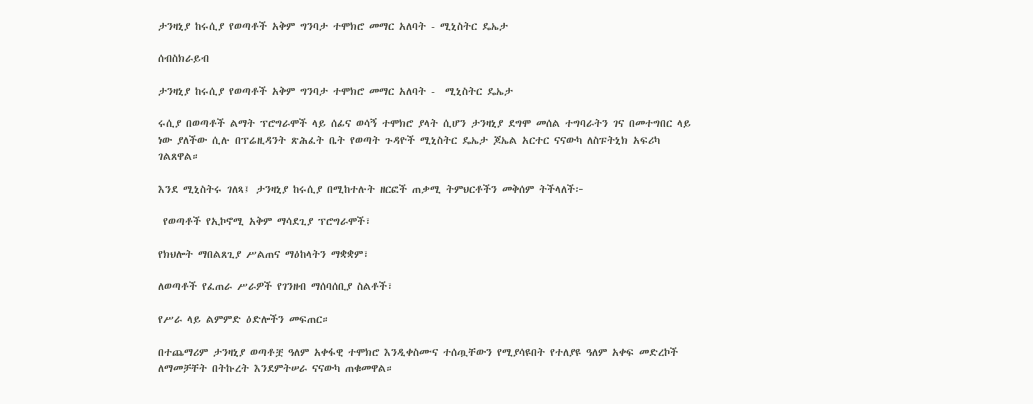ታንዛኒያ ከሩሲያ የወጣቶች አቅም ግንባታ ተሞክሮ መማር አለባት - ሚኒስትር ዴኤታ

ሰብስክራይብ

ታንዛኒያ ከሩሲያ የወጣቶች አቅም ግንባታ ተሞክሮ መማር አለባት -  ሚኒስትር ዴኤታ

ሩሲያ በወጣቶች ልማት ፕሮግራሞች ላይ ሰፊና ወሳኝ ተሞክሮ ያላት ሲሆን ታንዛኒያ ደግሞ መሰል ተግባራትን ገና በመተግበር ላይ ነው ያለችው ሲሉ በፕሬዚዳንት ጽሕፈት ቤት የወጣት ጉዳዮች ሚኒስትር ዴኤታ ጆኤል አርተር ናናውካ ለስፑትኒክ አፍሪካ ገልጸዋል።

እንደ ሚኒስትሩ ገለጻ፤ ታንዛኒያ ከሩሲያ በሚከተሉት ዘርፎች ጠቃሚ ትምህርቶችን መቅሰም ትችላለች፦

 የወጣቶች የኢኮኖሚ አቅም ማሳደጊያ ፕሮግራሞች፣

የክህሎት ማበልጸጊያ ሥልጠና ማዕከላትን ማቋቋም፣

ለወጣቶች የፈጠራ ሥራዎች የገንዘብ ማሰባሰቢያ ስልቶች፣

የሥራ ላይ ልምምድ ዕድሎችን መፍጠር።

በተጨማሪም ታንዛኒያ ወጣቶቿ ዓለም አቀፋዊ ተሞክሮ እንዲቀስሙና ተሰጧቸውን የሚያሳዩበት የተለያዩ ዓለም አቀፍ መድረኮች ለማመቻቸት በትኩረት እንደምትሠራ ናናውካ ጠቁመዋል።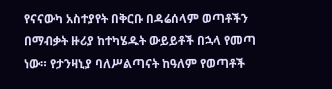የናናውካ አስተያየት በቅርቡ በዳሬሰላም ወጣቶችን በማብቃት ዙሪያ ከተካሄዱት ውይይቶች በኋላ የመጣ ነው። የታንዛኒያ ባለሥልጣናት ከዓለም የወጣቶች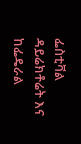ፌስቲቫል ዳይሬክቶሬት እና ከፌዴራል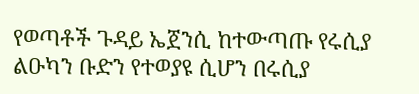የወጣቶች ጉዳይ ኤጀንሲ ከተውጣጡ የሩሲያ ልዑካን ቡድን የተወያዩ ሲሆን በሩሲያ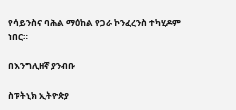የሳይንስና ባሕል ማዕከል የጋራ ኮንፈረንስ ተካሂዶም ነበር።

በእንግሊዘኛ ያንብቡ

ስፑትኒክ ኢትዮጵያ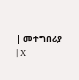| መተግበሪያ | X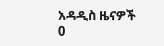አዳዲስ ዜናዎች
0